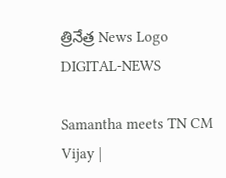త్రినేత్ర News Logo
DIGITAL-NEWS

Samantha meets TN CM Vijay |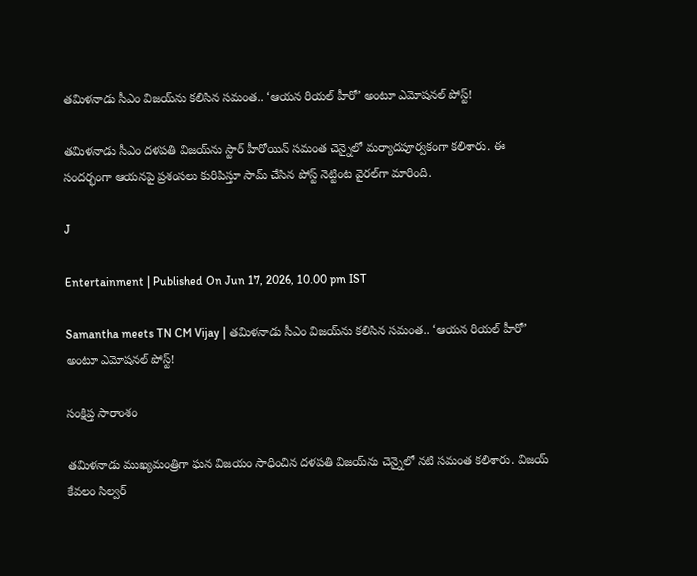తమిళనాడు సీఎం విజయ్‌ను కలిసిన సమంత.. ‘ఆయన రియల్ హీరో’ అంటూ ఎమోషనల్ పోస్ట్!

తమిళనాడు సీఎం దళపతి విజయ్‌ను స్టార్ హీరోయిన్ సమంత చెన్నైలో మర్యాదపూర్వకంగా కలిశారు. ఈ సందర్భంగా ఆయనపై ప్రశంసలు కురిపిస్తూ సామ్ చేసిన పోస్ట్ నెట్టింట వైరల్‌గా మారింది.

J

Entertainment | Published On Jun 17, 2026, 10.00 pm IST

Samantha meets TN CM Vijay | తమిళనాడు సీఎం విజయ్‌ను కలిసిన సమంత.. ‘ఆయన రియల్ హీరో’ అంటూ ఎమోషనల్ పోస్ట్!

సంక్షిప్త సారాంశం

తమిళనాడు ముఖ్యమంత్రిగా ఘన విజయం సాధించిన దళపతి విజయ్‌ను చెన్నైలో నటి సమంత కలిశారు. విజయ్ కేవలం సిల్వర్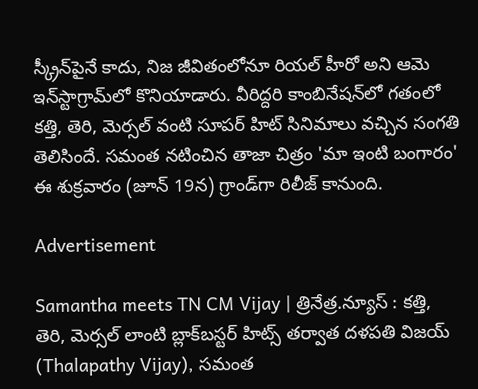స్క్రీన్‌పైనే కాదు, నిజ జీవితంలోనూ రియల్ హీరో అని ఆమె ఇన్‌స్టాగ్రామ్‌లో కొనియాడారు. వీరిద్దరి కాంబినేషన్‌లో గతంలో కత్తి, తెరి, మెర్సల్ వంటి సూపర్ హిట్ సినిమాలు వచ్చిన సంగతి తెలిసిందే. సమంత నటించిన తాజా చిత్రం 'మా ఇంటి బంగారం' ఈ శుక్రవారం (జూన్ 19న) గ్రాండ్‌గా రిలీజ్ కానుంది.

Advertisement

Samantha meets TN CM Vijay | త్రినేత్ర.న్యూస్ : కత్తి, తెరి, మెర్సల్ లాంటి బ్లాక్‌బస్టర్ హిట్స్ తర్వాత దళపతి విజయ్ (Thalapathy Vijay), సమంత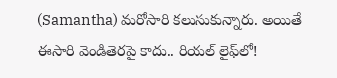(Samantha) మరోసారి కలుసుకున్నారు. అయితే ఈసారి వెండితెరపై కాదు.. రియల్ లైఫ్‌లో!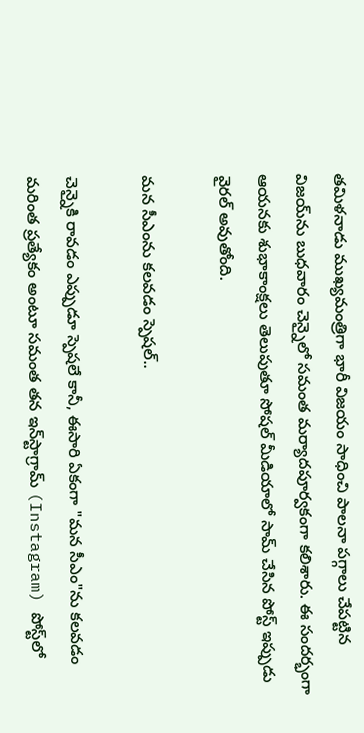తమిళనాడు ముఖ్యమంత్రిగా భారీ విజయం సాధించి పాలనా పగ్గాలు చేపట్టిన విజయ్‌ను బుధవారం చెన్నైలో సమంత మర్యాదపూర్వకంగా కలిశారు. ఈ సందర్భంగా ఆయనకు శుభాకాంక్షలు తెలుపుతూ సోషల్ మీడియాలో సామ్ చేసిన పోస్ట్ ఇప్పుడు వైరల్ అవుతోంది.

మన సీఎంను కలవడం స్పెషల్..

చెన్నైకి రావడం ఎప్పుడూ స్పెషలే కానీ, ఈసారి ఏకంగా "మన సీఎం"ను కలవడం మరింత ప్రత్యేకం అంటూ సమంత తన ఇన్‌స్టాగ్రామ్ (Instagram) పోస్ట్‌లో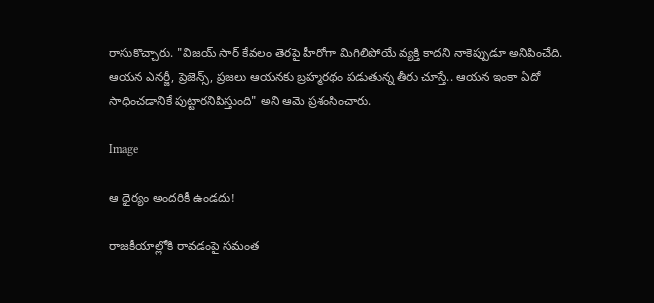రాసుకొచ్చారు. "విజయ్ సార్‌ కేవలం తెరపై హీరోగా మిగిలిపోయే వ్యక్తి కాదని నాకెప్పుడూ అనిపించేది. ఆయన ఎనర్జీ, ప్రెజెన్స్, ప్రజలు ఆయనకు బ్రహ్మరథం పడుతున్న తీరు చూస్తే.. ఆయన ఇంకా ఏదో సాధించడానికే పుట్టారనిపిస్తుంది" అని ఆమె ప్రశంసించారు.

Image

ఆ ధైర్యం అందరికీ ఉండదు!

రాజకీయాల్లోకి రావడంపై సమంత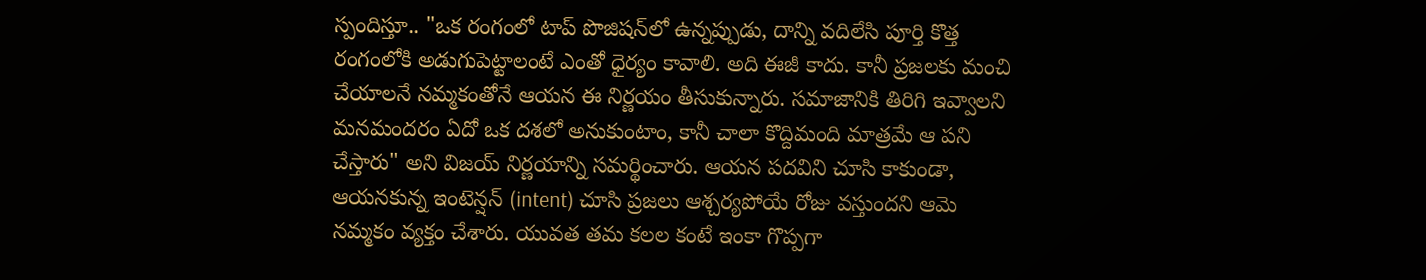స్పందిస్తూ.. "ఒక రంగంలో టాప్ పొజిషన్‌లో ఉన్నప్పుడు, దాన్ని వదిలేసి పూర్తి కొత్త రంగంలోకి అడుగుపెట్టాలంటే ఎంతో ధైర్యం కావాలి. అది ఈజీ కాదు. కానీ ప్రజలకు మంచి చేయాలనే నమ్మకంతోనే ఆయన ఈ నిర్ణయం తీసుకున్నారు. సమాజానికి తిరిగి ఇవ్వాలని మనమందరం ఏదో ఒక దశలో అనుకుంటాం, కానీ చాలా కొద్దిమంది మాత్రమే ఆ పని చేస్తారు" అని విజయ్ నిర్ణయాన్ని సమర్థించారు. ఆయన పదవిని చూసి కాకుండా, ఆయనకున్న ఇంటెన్షన్ (intent) చూసి ప్రజలు ఆశ్చర్యపోయే రోజు వస్తుందని ఆమె నమ్మకం వ్యక్తం చేశారు. యువత తమ కలల కంటే ఇంకా గొప్పగా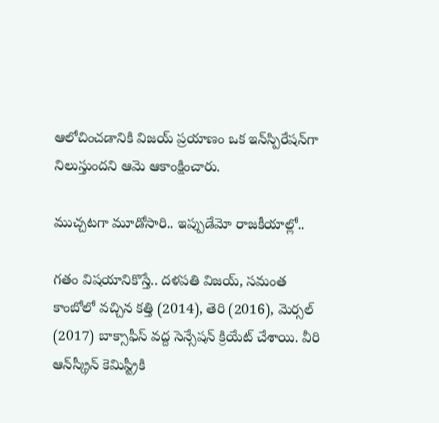ఆలోచించడానికి విజయ్ ప్రయాణం ఒక ఇన్‌స్పిరేషన్‌గా నిలుస్తుందని ఆమె ఆకాంక్షించారు.

ముచ్చటగా మూడోసారి.. ఇప్పుడేమో రాజకీయాల్లో..

గతం విషయానికొస్తే.. దళపతి విజయ్, సమంత కాంబోలో వచ్చిన కత్తి (2014), తెరి (2016), మెర్సల్ (2017) బాక్సాఫీస్ వద్ద సెన్సేషన్ క్రియేట్ చేశాయి. వీరి ఆన్‌స్క్రీన్ కెమిస్ట్రీకి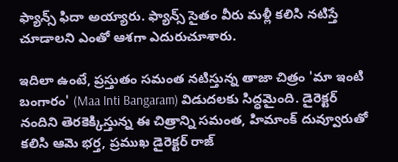ఫ్యాన్స్ ఫిదా అయ్యారు. ఫ్యాన్స్ సైతం వీరు మళ్లీ కలిసి నటిస్తే చూడాలని ఎంతో ఆశగా ఎదురుచూశారు.

ఇదిలా ఉంటే, ప్రస్తుతం సమంత నటిస్తున్న తాజా చిత్రం 'మా ఇంటి బంగారం' (Maa Inti Bangaram) విడుదలకు సిద్ధమైంది. డైరెక్టర్ నందిని తెరకెక్కిస్తున్న ఈ చిత్రాన్ని సమంత, హిమాంక్ దువ్వూరుతో కలిసి ఆమె భర్త, ప్రముఖ డైరెక్టర్ రాజ్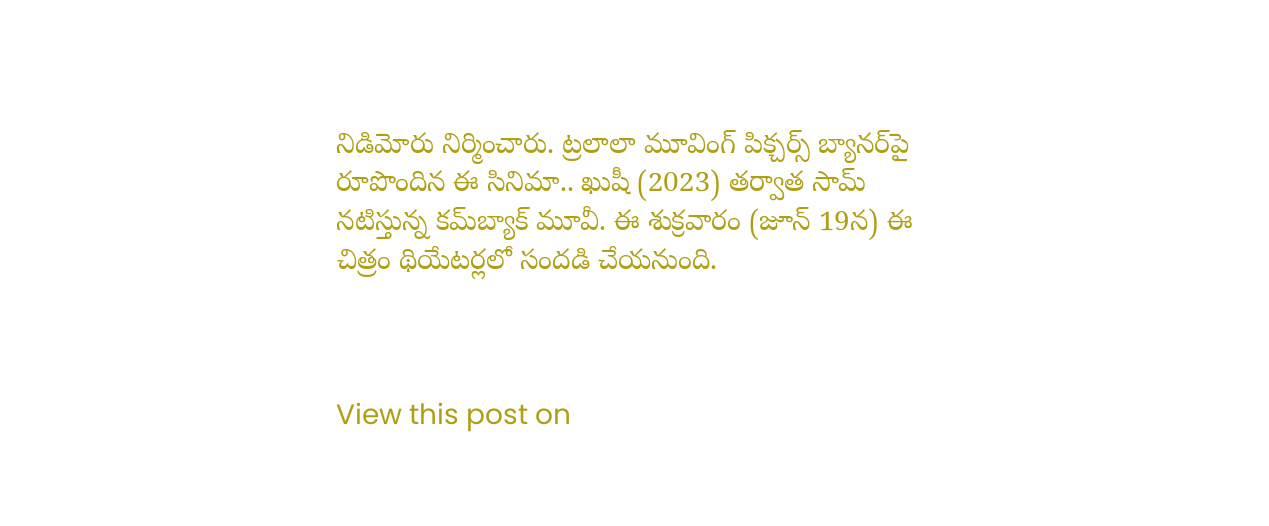నిడిమోరు నిర్మించారు. ట్రలాలా మూవింగ్ పిక్చర్స్ బ్యానర్‌పై రూపొందిన ఈ సినిమా.. ఖుషీ (2023) తర్వాత సామ్ నటిస్తున్న కమ్‌బ్యాక్ మూవీ. ఈ శుక్రవారం (జూన్ 19న) ఈ చిత్రం థియేటర్లలో సందడి చేయనుంది.



View this post on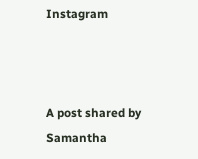Instagram



A post shared by Samantha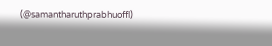(@samantharuthprabhuoffl)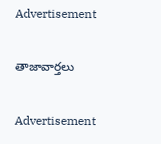Advertisement

తాజావార్తలు

Advertisement